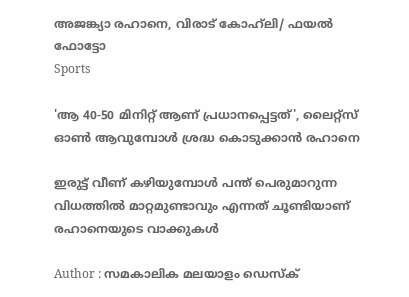അജങ്ക്യാ രഹാനെ, വിരാട് കോഹ്‌ലി/ ഫയല്‍ ഫോട്ടോ
Sports

'ആ 40-50 മിനിറ്റ് ആണ് പ്രധാനപ്പെട്ടത്', ലൈറ്റ്‌സ് ഓണ്‍ ആവുമ്പോള്‍ ശ്രദ്ധ കൊടുക്കാന്‍ രഹാനെ

ഇരുട്ട് വീണ് കഴിയുമ്പോള്‍ പന്ത് പെരുമാറുന്ന വിധത്തില്‍ മാറ്റമുണ്ടാവും എന്നത് ചൂണ്ടിയാണ് രഹാനെയുടെ വാക്കുകള്‍

Author : സമകാലിക മലയാളം ഡെസ്ക്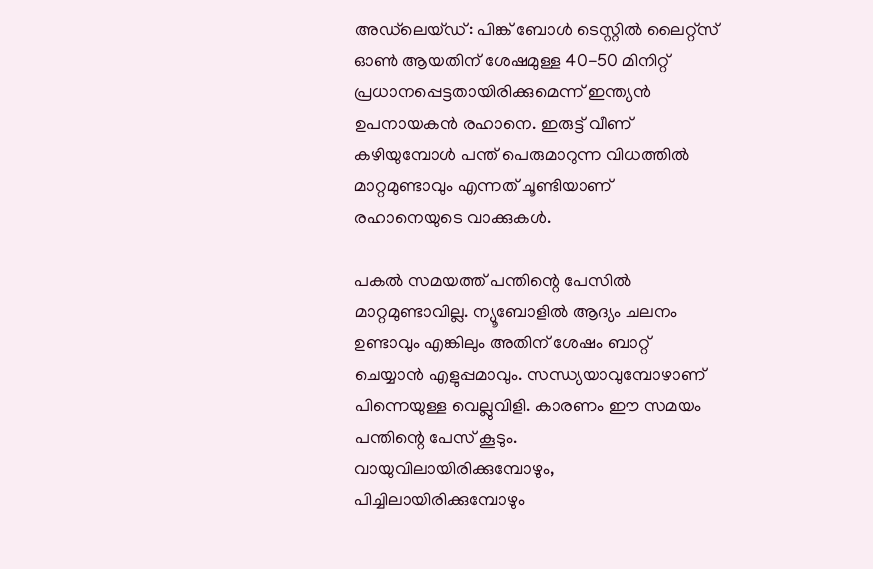അഡ്‌ലെയ്ഡ്‌: പിങ്ക് ബോള്‍ ടെസ്റ്റില്‍ ലൈറ്റ്‌സ് ഓണ്‍ ആയതിന് ശേഷമുള്ള 40-50 മിനിറ്റ് പ്രധാനപ്പെട്ടതായിരിക്കുമെന്ന് ഇന്ത്യന്‍ ഉപനായകന്‍ രഹാനെ. ഇരുട്ട് വീണ് കഴിയുമ്പോള്‍ പന്ത് പെരുമാറുന്ന വിധത്തില്‍ മാറ്റമുണ്ടാവും എന്നത് ചൂണ്ടിയാണ് രഹാനെയുടെ വാക്കുകള്‍.

പകല്‍ സമയത്ത് പന്തിന്റെ പേസില്‍ മാറ്റമുണ്ടാവില്ല. ന്യൂബോളില്‍ ആദ്യം ചലനം ഉണ്ടാവും എങ്കിലും അതിന് ശേഷം ബാറ്റ് ചെയ്യാന്‍ എളുപ്പമാവും. സന്ധ്യയാവുമ്പോഴാണ് പിന്നെയുള്ള വെല്ലുവിളി. കാരണം ഈ സമയം പന്തിന്റെ പേസ് കൂടും. വായുവിലായിരിക്കുമ്പോഴും, പിച്ചിലായിരിക്കുമ്പോഴും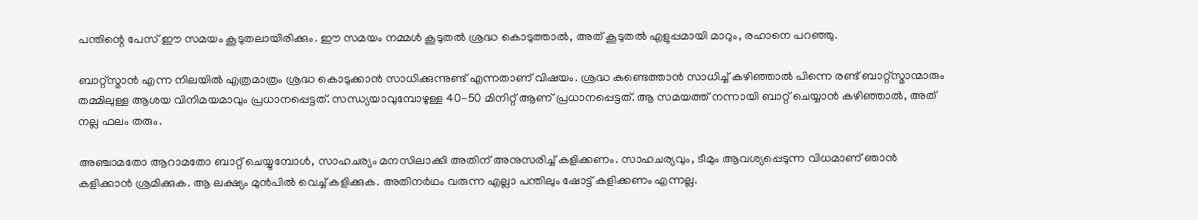പന്തിന്റെ പേസ് ഈ സമയം കൂടുതലായിരിക്കും. ഈ സമയം നമ്മള്‍ കൂടുതല്‍ ശ്രദ്ധ കൊടുത്താല്‍, അത് കൂടുതല്‍ എളുപ്പമായി മാറും, രഹാനെ പറഞ്ഞു.

ബാറ്റ്‌സ്മാന്‍ എന്ന നിലയില്‍ എത്രമാത്രം ശ്രദ്ധ കൊടുക്കാന്‍ സാധിക്കുന്നുണ്ട് എന്നതാണ് വിഷയം. ശ്രദ്ധ കണ്ടെത്താന്‍ സാധിച്ച് കഴിഞ്ഞാല്‍ പിന്നെ രണ്ട് ബാറ്റ്‌സ്മാന്മാരും തമ്മിലുള്ള ആശയ വിനിമയമാവും പ്രധാനപ്പെട്ടത്. സന്ധ്യയാവുമ്പോഴുള്ള 40-50 മിനിറ്റ് ആണ് പ്രധാനപ്പെട്ടത്. ആ സമയത്ത് നന്നായി ബാറ്റ് ചെയ്യാന്‍ കഴിഞ്ഞാല്‍, അത് നല്ല ഫലം തരും.

അഞ്ചാമതോ ആറാമതോ ബാറ്റ് ചെയ്യുമ്പോള്‍, സാഹചര്യം മനസിലാക്കി അതിന് അനുസരിച്ച് കളിക്കണം. സാഹചര്യവും, ടീമും ആവശ്യപ്പെടുന്ന വിധമാണ് ഞാന്‍ കളിക്കാന്‍ ശ്രമിക്കുക. ആ ലക്ഷ്യം മുന്‍പില്‍ വെച്ച് കളിക്കുക. അതിനര്‍ഥം വരുന്ന എല്ലാ പന്തിലും ഷോട്ട് കളിക്കണം എന്നല്ല.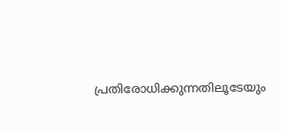പ്രതിരോധിക്കുന്നതിലൂടേയും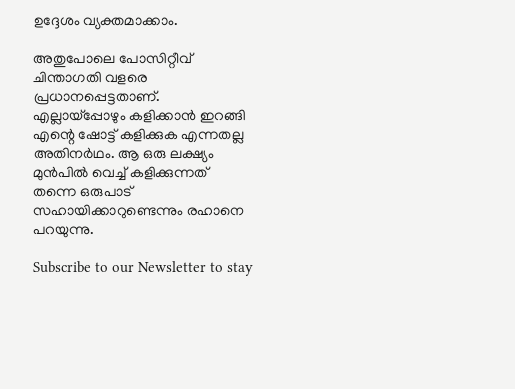ഉദ്ദേശം വ്യക്തമാക്കാം.

അതുപോലെ പോസിറ്റീവ് ചിന്താഗതി വളരെ പ്രധാനപ്പെട്ടതാണ്. എല്ലായ്‌പ്പോഴും കളിക്കാന്‍ ഇറങ്ങി എന്റെ ഷോട്ട് കളിക്കുക എന്നതല്ല അതിനര്‍ഥം. ആ ഒരു ലക്ഷ്യം മുന്‍പില്‍ വെച്ച് കളിക്കുന്നത് തന്നെ ഒരുപാട് സഹായിക്കാറുണ്ടെന്നും രഹാനെ പറയുന്നു.

Subscribe to our Newsletter to stay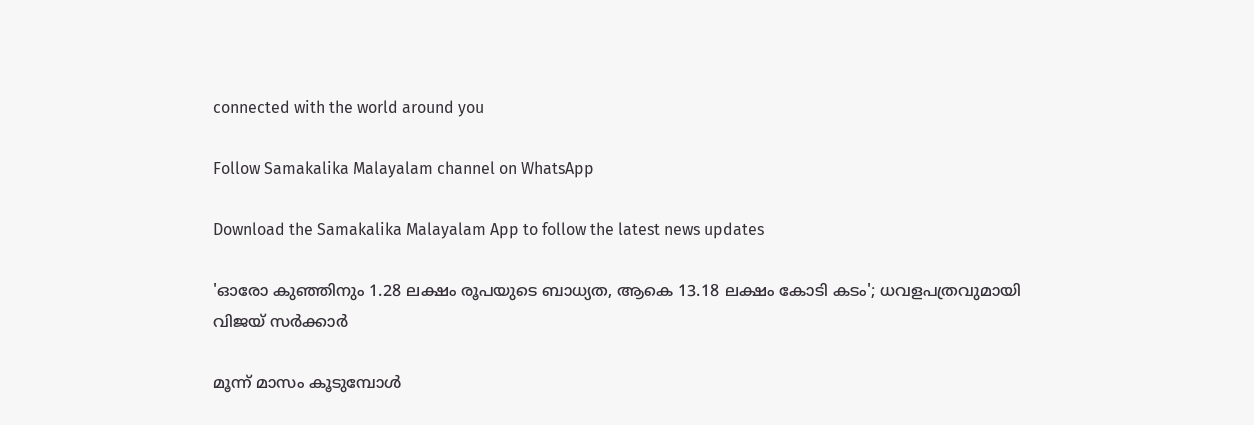connected with the world around you

Follow Samakalika Malayalam channel on WhatsApp

Download the Samakalika Malayalam App to follow the latest news updates

'ഓരോ കുഞ്ഞിനും 1.28 ലക്ഷം രൂപയുടെ ബാധ്യത, ആകെ 13.18 ലക്ഷം കോടി കടം'; ധവളപത്രവുമായി വിജയ്‌ സർക്കാർ

മൂന്ന് മാസം കൂടുമ്പോള്‍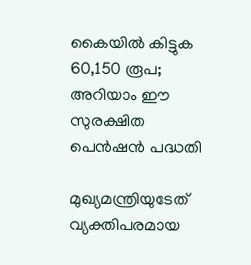കൈയില്‍ കിട്ടുക 60,150 രൂപ; അറിയാം ഈ സുരക്ഷിത പെന്‍ഷന്‍ പദ്ധതി

മുഖ്യമന്ത്രിയുടേത് വ്യക്തിപരമായ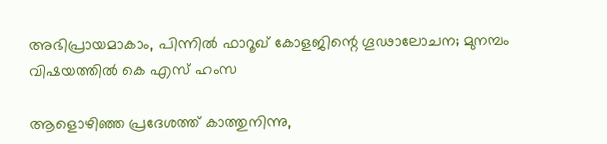അഭിപ്രായമാകാം, പിന്നിൽ ഫാറൂഖ് കോളജിന്റെ ഗൂഢാലോചന; മുനമ്പം വിഷയത്തിൽ കെ എസ് ഹംസ

ആളൊഴിഞ്ഞ പ്രദേശത്ത് കാത്തുനിന്നു,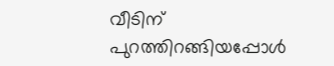വീടിന് പുറത്തിറങ്ങിയപ്പോള്‍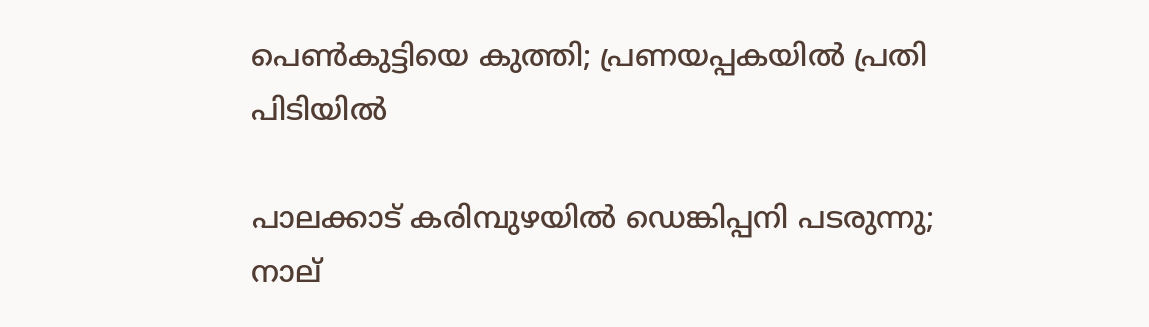പെണ്‍കുട്ടിയെ കുത്തി; പ്രണയപ്പകയില്‍ പ്രതി പിടിയില്‍

പാലക്കാട് കരിമ്പുഴയിൽ ഡെങ്കിപ്പനി പടരുന്നു; നാല്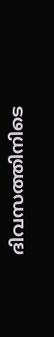ദിവസത്തിനിടെ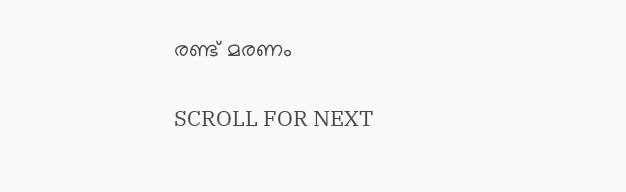രണ്ട് മരണം

SCROLL FOR NEXT